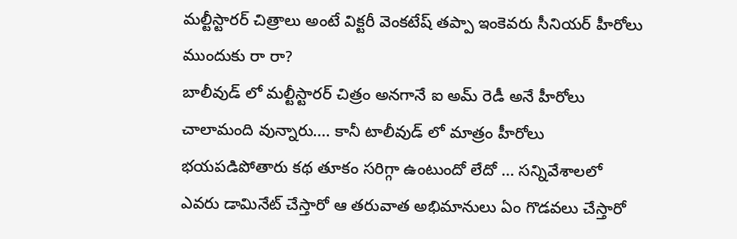మల్టీస్టారర్ చిత్రాలు అంటే విక్టరీ వెంకటేష్ తప్పా ఇంకెవరు సీనియర్ హీరోలు ముందుకు రా రా?
బాలీవుడ్ లో మల్టీస్టారర్ చిత్రం అనగానే ఐ అమ్ రెడీ అనే హీరోలు చాలామంది వున్నారు…. కానీ టాలీవుడ్ లో మాత్రం హీరోలు భయపడిపోతారు కథ తూకం సరిగ్గా ఉంటుందో లేదో … సన్నివేశాలలో ఎవరు డామినేట్ చేస్తారో ఆ తరువాత అభిమానులు ఏం గొడవలు చేస్తారో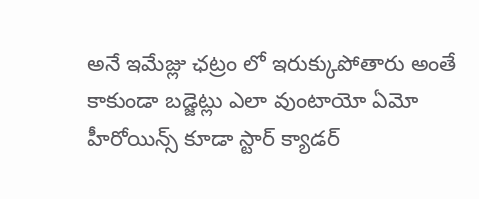అనే ఇమేజ్లు ఛట్రం లో ఇరుక్కుపోతారు అంతే కాకుండా బడ్జెట్లు ఎలా వుంటాయో ఏమో హీరోయిన్స్ కూడా స్టార్ క్యాడర్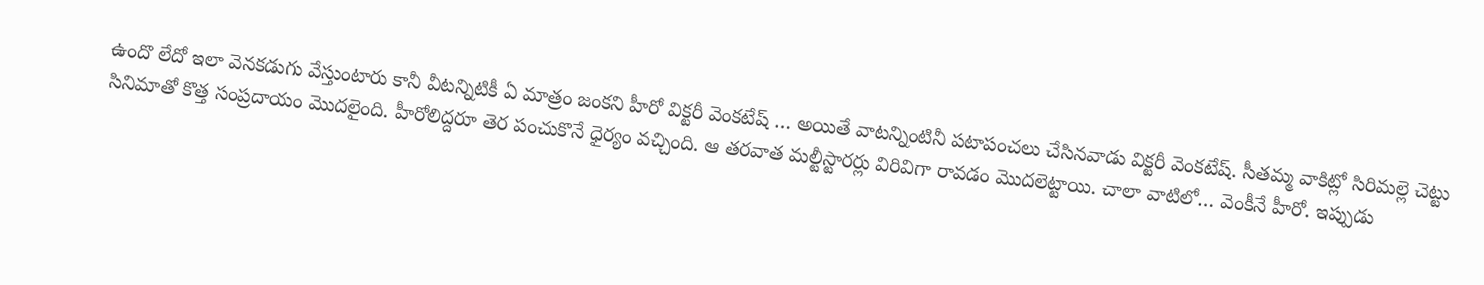ఉందొ లేదో ఇలా వెనకడుగు వేస్తుంటారు కానీ వీటన్నిటికీ ఏ మాత్రం జంకని హీరో విక్టరీ వెంకటేష్ … అయితే వాటన్నింటినీ పటాపంచలు చేసినవాడు విక్టరీ వెంకటేష్. సీతమ్మ వాకిట్లో సిరిమల్లె చెట్టు సినిమాతో కొత్త సంప్రదాయం మొదలైంది. హీరోలిద్దరూ తెర పంచుకొనే ధైర్యం వచ్చింది. ఆ తరవాత మల్టీస్టారర్లు విరివిగా రావడం మొదలెట్టాయి. చాలా వాటిలో… వెంకీనే హీరో. ఇప్పుడు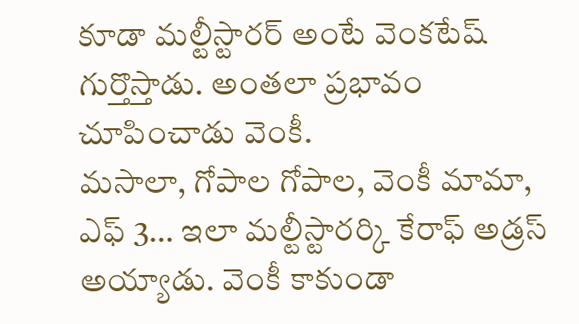కూడా మల్టీస్టారర్ అంటే వెంకటేష్ గుర్తొస్తాడు. అంతలా ప్రభావం చూపించాడు వెంకీ.
మసాలా, గోపాల గోపాల, వెంకీ మామా, ఎఫ్ 3… ఇలా మల్టీస్టారర్కి కేరాఫ్ అడ్రస్ అయ్యాడు. వెంకీ కాకుండా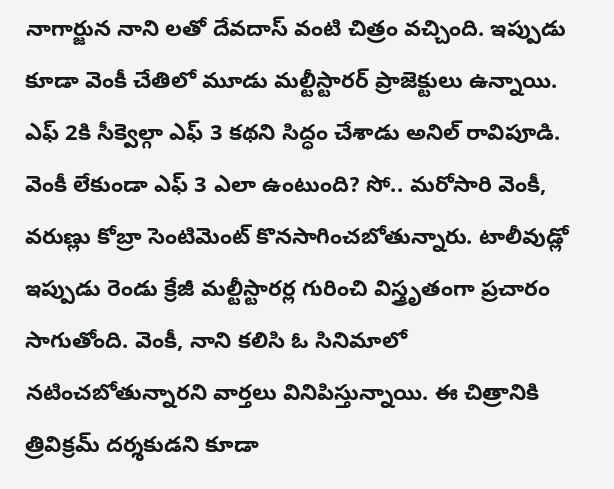నాగార్జున నాని లతో దేవదాస్ వంటి చిత్రం వచ్చింది. ఇప్పుడు కూడా వెంకీ చేతిలో మూడు మల్టీస్టారర్ ప్రాజెక్టులు ఉన్నాయి. ఎఫ్ 2కి సీక్వెల్గా ఎఫ్ 3 కథని సిద్ధం చేశాడు అనిల్ రావిపూడి. వెంకీ లేకుండా ఎఫ్ 3 ఎలా ఉంటుంది? సో.. మరోసారి వెంకీ, వరుణ్లు కోబ్రా సెంటిమెంట్ కొనసాగించబోతున్నారు. టాలీవుడ్లో ఇప్పుడు రెండు క్రేజీ మల్టీస్టారర్ల గురించి విస్త్రృతంగా ప్రచారం సాగుతోంది. వెంకీ, నాని కలిసి ఓ సినిమాలో నటించబోతున్నారని వార్తలు వినిపిస్తున్నాయి. ఈ చిత్రానికి త్రివిక్రమ్ దర్శకుడని కూడా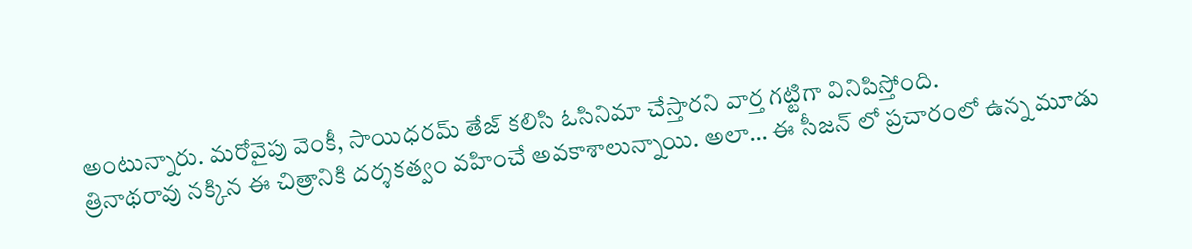అంటున్నారు. మరోవైపు వెంకీ, సాయిధరమ్ తేజ్ కలిసి ఓసినిమా చేస్తారని వార్త గట్టిగా వినిపిస్తోంది.
త్రినాథరావు నక్కిన ఈ చిత్రానికి దర్శకత్వం వహించే అవకాశాలున్నాయి. అలా… ఈ సీజన్ లో ప్రచారంలో ఉన్న మూడు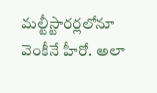మల్టీస్టారర్లలోనూ వెంకీనే హీరో. అలా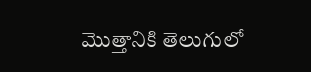మొత్తానికి తెలుగులో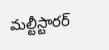మల్టీస్టారర్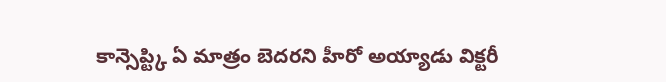కాన్సెప్ట్కి ఏ మాత్రం బెదరని హీరో అయ్యాడు విక్టరీ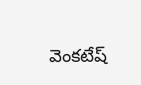వెంకటేష్